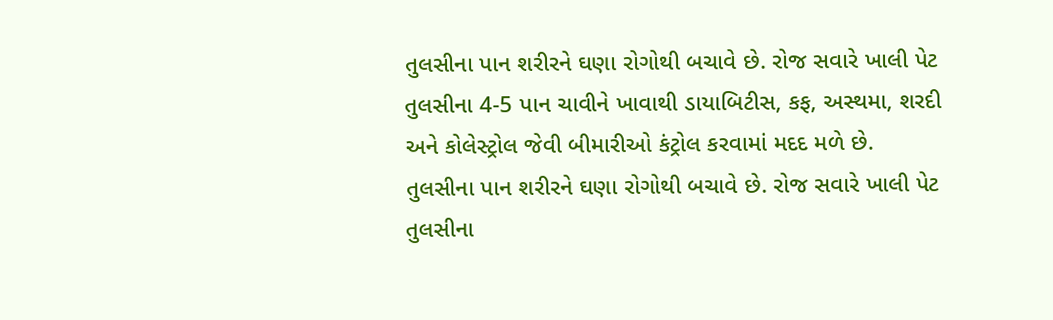તુલસીના પાન શરીરને ઘણા રોગોથી બચાવે છે. રોજ સવારે ખાલી પેટ તુલસીના 4-5 પાન ચાવીને ખાવાથી ડાયાબિટીસ, કફ, અસ્થમા, શરદી અને કોલેસ્ટ્રોલ જેવી બીમારીઓ કંટ્રોલ કરવામાં મદદ મળે છે.
તુલસીના પાન શરીરને ઘણા રોગોથી બચાવે છે. રોજ સવારે ખાલી પેટ તુલસીના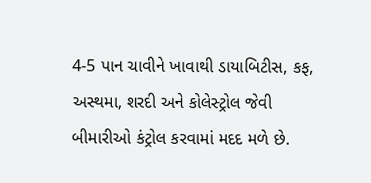4-5 પાન ચાવીને ખાવાથી ડાયાબિટીસ, કફ, અસ્થમા, શરદી અને કોલેસ્ટ્રોલ જેવી બીમારીઓ કંટ્રોલ કરવામાં મદદ મળે છે.